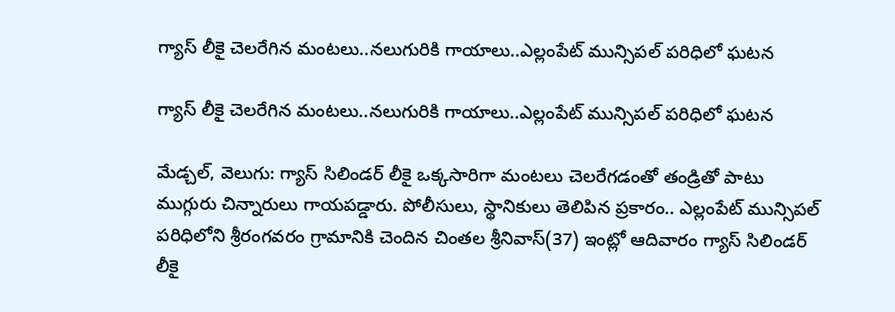గ్యాస్‌‌ లీకై చెలరేగిన మంటలు..నలుగురికి గాయాలు..ఎల్లంపేట్‌‌ మున్సిపల్‌‌ పరిధిలో ఘటన

గ్యాస్‌‌ లీకై చెలరేగిన మంటలు..నలుగురికి గాయాలు..ఎల్లంపేట్‌‌ మున్సిపల్‌‌ పరిధిలో ఘటన

మేడ్చల్‌‌, వెలుగు: గ్యాస్‌‌ సిలిండర్‌‌ లీకై ఒక్కసారిగా మంటలు చెలరేగడంతో తండ్రితో పాటు ముగ్గురు చిన్నారులు గాయపడ్డారు. పోలీసులు, స్థానికులు తెలిపిన ప్రకారం.. ఎల్లంపేట్‌‌ మున్సిపల్‌‌ పరిధిలోని శ్రీరంగవరం గ్రామానికి చెందిన చింతల శ్రీనివాస్‌‌(37) ఇంట్లో ఆదివారం గ్యాస్‌‌ సిలిండర్‌‌ లీకై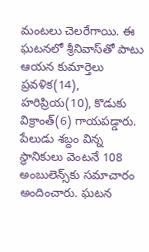మంటలు చెలరేగాయి. ఈ ఘటనలో శ్రీనివాస్‌‌తో పాటు ఆయన కుమార్తెలు ప్రవళిక(14), హరిప్రియ(10), కొడుకు విక్రాంత్‌‌(6) గాయపడ్డారు. పేలుడు శబ్దం విన్న స్థానికులు వెంటనే 108 అంబులెన్స్‌‌కు సమాచారం అందించారు. ఘటన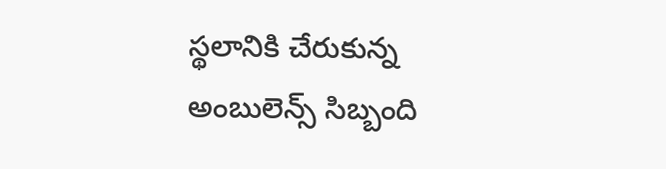స్థలానికి చేరుకున్న అంబులెన్స్‌‌ సిబ్బంది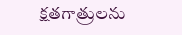క్షతగాత్రులను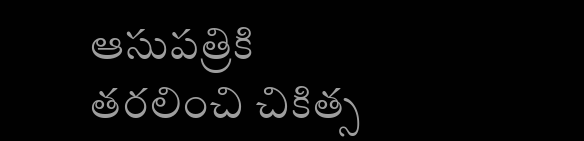ఆసుపత్రికి తరలించి చికిత్స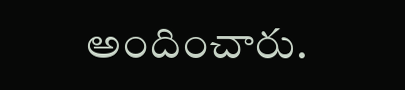అందించారు.